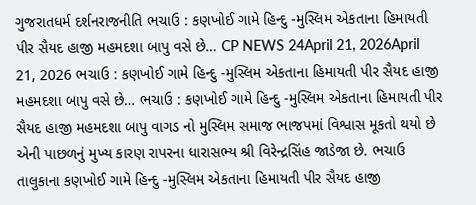ગુજરાતધર્મ દર્શનરાજનીતિ ભચાઉ : કણખોઈ ગામે હિન્દુ -મુસ્લિમ એકતાના હિમાયતી પીર સૈયદ હાજી મહમદશા બાપુ વસે છે… CP NEWS 24April 21, 2026April 21, 2026 ભચાઉ : કણખોઈ ગામે હિન્દુ -મુસ્લિમ એકતાના હિમાયતી પીર સૈયદ હાજી મહમદશા બાપુ વસે છે… ભચાઉ : કણખોઈ ગામે હિન્દુ -મુસ્લિમ એકતાના હિમાયતી પીર સૈયદ હાજી મહમદશા બાપુ વાગડ નો મુસ્લિમ સમાજ ભાજપમાં વિશ્વાસ મૂકતો થયો છે એની પાછળનું મુખ્ય કારણ રાપરના ધારાસભ્ય શ્રી વિરેન્દ્રસિંહ જાડેજા છે. ભચાઉ તાલુકાના કણખોઈ ગામે હિન્દુ -મુસ્લિમ એકતાના હિમાયતી પીર સૈયદ હાજી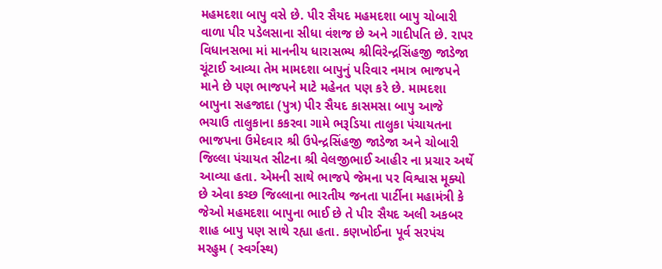મહમદશા બાપુ વસે છે. પીર સૈયદ મહમદશા બાપુ ચોબારી વાળા પીર પડેલસાના સીધા વંશજ છે અને ગાદીપતિ છે. રાપર વિધાનસભા માં માનનીય ધારાસભ્ય શ્રીવિરેન્દ્રસિંહજી જાડેજા ચૂંટાઈ આવ્યા તેમ મામદશા બાપુનું પરિવાર નમાત્ર ભાજપને માને છે પણ ભાજપને માટે મહેનત પણ કરે છે. મામદશા બાપુના સહજાદા (પુત્ર) પીર સૈયદ કાસમસા બાપુ આજે ભચાઉ તાલુકાના કકરવા ગામે ભરૂડિયા તાલુકા પંચાયતના ભાજપના ઉમેદવાર શ્રી ઉપેન્દ્રસિંહજી જાડેજા અને ચોબારી જિલ્લા પંચાયત સીટના શ્રી વેલજીભાઈ આહીર ના પ્રચાર અર્થે આવ્યા હતા. એમની સાથે ભાજપે જેમના પર વિશ્વાસ મૂક્યો છે એવા કચ્છ જિલ્લાના ભારતીય જનતા પાર્ટીના મહામંત્રી કે જેઓ મહમદશા બાપુના ભાઈ છે તે પીર સૈયદ અલી અકબર શાહ બાપુ પણ સાથે રહ્યા હતા. કણખોઈના પૂર્વ સરપંચ મરહુમ ( સ્વર્ગસ્થ)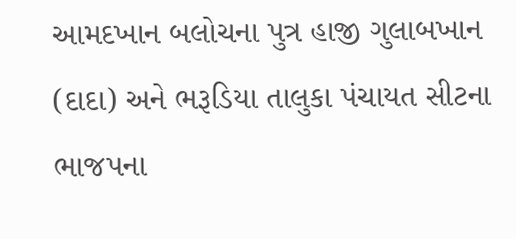આમદખાન બલોચના પુત્ર હાજી ગુલાબખાન (દાદા) અને ભરૂડિયા તાલુકા પંચાયત સીટના ભાજપના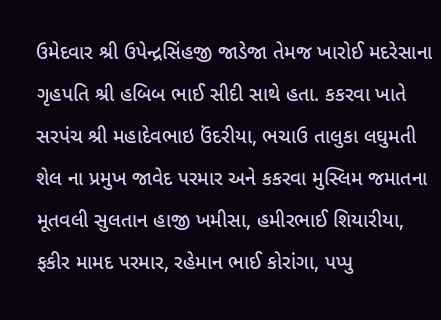ઉમેદવાર શ્રી ઉપેન્દ્રસિંહજી જાડેજા તેમજ ખારોઈ મદરેસાના ગૃહપતિ શ્રી હબિબ ભાઈ સીદી સાથે હતા. કકરવા ખાતે સરપંચ શ્રી મહાદેવભાઇ ઉંદરીયા, ભચાઉ તાલુકા લઘુમતી શેલ ના પ્રમુખ જાવેદ પરમાર અને કકરવા મુસ્લિમ જમાતના મૂતવલી સુલતાન હાજી ખમીસા, હમીરભાઈ શિયારીયા, ફકીર મામદ પરમાર, રહેમાન ભાઈ કોરાંગા, પપ્પુ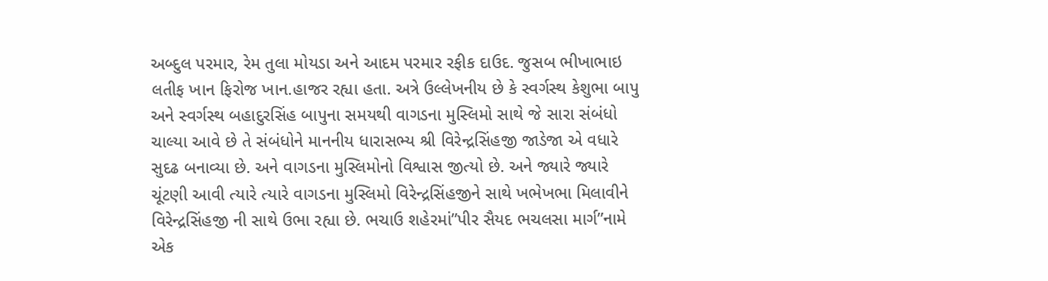અબ્દુલ પરમાર, રેમ તુલા મોયડા અને આદમ પરમાર રફીક દાઉદ. જુસબ ભીખાભાઇ લતીફ ખાન ફિરોજ ખાન.હાજર રહ્યા હતા. અત્રે ઉલ્લેખનીય છે કે સ્વર્ગસ્થ કેશુભા બાપુ અને સ્વર્ગસ્થ બહાદુરસિંહ બાપુના સમયથી વાગડના મુસ્લિમો સાથે જે સારા સંબંધો ચાલ્યા આવે છે તે સંબંધોને માનનીય ધારાસભ્ય શ્રી વિરેન્દ્રસિંહજી જાડેજા એ વધારે સુદઢ બનાવ્યા છે. અને વાગડના મુસ્લિમોનો વિશ્વાસ જીત્યો છે. અને જ્યારે જ્યારે ચૂંટણી આવી ત્યારે ત્યારે વાગડના મુસ્લિમો વિરેન્દ્રસિંહજીને સાથે ખભેખભા મિલાવીને વિરેન્દ્રસિંહજી ની સાથે ઉભા રહ્યા છે. ભચાઉ શહેરમાં”પીર સૈયદ ભચલસા માર્ગ”નામે એક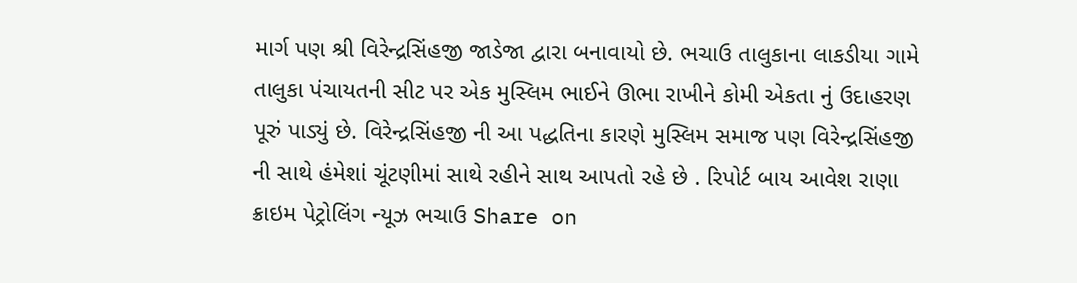માર્ગ પણ શ્રી વિરેન્દ્રસિંહજી જાડેજા દ્વારા બનાવાયો છે. ભચાઉ તાલુકાના લાકડીયા ગામે તાલુકા પંચાયતની સીટ પર એક મુસ્લિમ ભાઈને ઊભા રાખીને કોમી એકતા નું ઉદાહરણ પૂરું પાડ્યું છે. વિરેન્દ્રસિંહજી ની આ પદ્ધતિના કારણે મુસ્લિમ સમાજ પણ વિરેન્દ્રસિંહજી ની સાથે હંમેશાં ચૂંટણીમાં સાથે રહીને સાથ આપતો રહે છે . રિપોર્ટ બાય આવેશ રાણા ક્રાઇમ પેટ્રોલિંગ ન્યૂઝ ભચાઉ Share on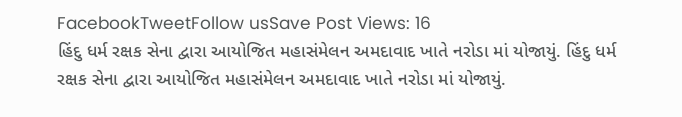FacebookTweetFollow usSave Post Views: 16
હિંદુ ધર્મ રક્ષક સેના દ્વારા આયોજિત મહાસંમેલન અમદાવાદ ખાતે નરોડા માં યોજાયું. હિંદુ ધર્મ રક્ષક સેના દ્વારા આયોજિત મહાસંમેલન અમદાવાદ ખાતે નરોડા માં યોજાયું.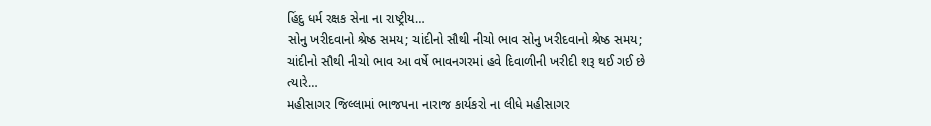હિંદુ ધર્મ રક્ષક સેના ના રાષ્ટ્રીય…
સોનુ ખરીદવાનો શ્રેષ્ઠ સમય; ચાંદીનો સૌથી નીચો ભાવ સોનુ ખરીદવાનો શ્રેષ્ઠ સમય; ચાંદીનો સૌથી નીચો ભાવ આ વર્ષે ભાવનગરમાં હવે દિવાળીની ખરીદી શરૂ થઈ ગઈ છે ત્યારે…
મહીસાગર જિલ્લામાં ભાજપના નારાજ કાર્યકરો ના લીધે મહીસાગર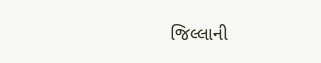જિલ્લાની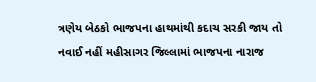ત્રણેય બેઠકો ભાજપના હાથમાંથી કદાચ સરકી જાય તો નવાઈ નહીં મહીસાગર જિલ્લામાં ભાજપના નારાજ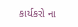કાર્યકરો ના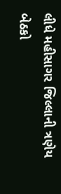લીધે મહીસાગર જિલ્લાની ત્રણેય બેઠકો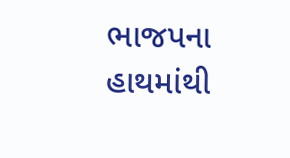ભાજપના હાથમાંથી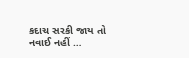કદાચ સરકી જાય તો નવાઈ નહીં …